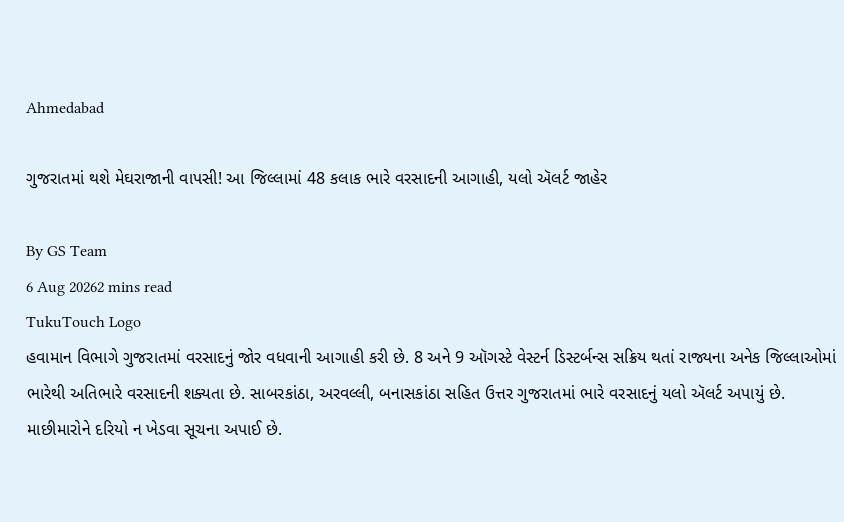Ahmedabad

ગુજરાતમાં થશે મેઘરાજાની વાપસી! આ જિલ્લામાં 48 કલાક ભારે વરસાદની આગાહી, યલો ઍલર્ટ જાહેર

By GS Team
6 Aug 20262 mins read
TukuTouch Logo
હવામાન વિભાગે ગુજરાતમાં વરસાદનું જોર વધવાની આગાહી કરી છે. 8 અને 9 ઑગસ્ટે વેસ્ટર્ન ડિસ્ટર્બન્સ સક્રિય થતાં રાજ્યના અનેક જિલ્લાઓમાં ભારેથી અતિભારે વરસાદની શક્યતા છે. સાબરકાંઠા, અરવલ્લી, બનાસકાંઠા સહિત ઉત્તર ગુજરાતમાં ભારે વરસાદનું યલો ઍલર્ટ અપાયું છે. માછીમારોને દરિયો ન ખેડવા સૂચના અપાઈ છે.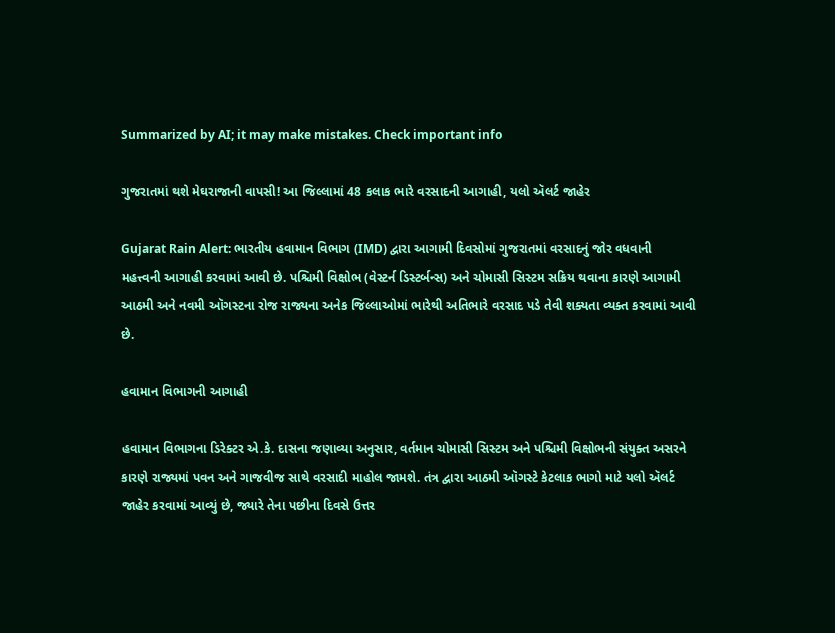Summarized by AI; it may make mistakes. Check important info

ગુજરાતમાં થશે મેઘરાજાની વાપસી! આ જિલ્લામાં 48 કલાક ભારે વરસાદની આગાહી, યલો ઍલર્ટ જાહેર

Gujarat Rain Alert: ભારતીય હવામાન વિભાગ (IMD) દ્વારા આગામી દિવસોમાં ગુજરાતમાં વરસાદનું જોર વધવાની મહત્ત્વની આગાહી કરવામાં આવી છે. પશ્ચિમી વિક્ષોભ (વેસ્ટર્ન ડિસ્ટર્બન્સ) અને ચોમાસી સિસ્ટમ સક્રિય થવાના કારણે આગામી આઠમી અને નવમી ઑગસ્ટના રોજ રાજ્યના અનેક જિલ્લાઓમાં ભારેથી અતિભારે વરસાદ પડે તેવી શક્યતા વ્યક્ત કરવામાં આવી છે.

હવામાન વિભાગની આગાહી

હવામાન વિભાગના ડિરેક્ટર એ.કે. દાસના જણાવ્યા અનુસાર, વર્તમાન ચોમાસી સિસ્ટમ અને પશ્ચિમી વિક્ષોભની સંયુક્ત અસરને કારણે રાજ્યમાં પવન અને ગાજવીજ સાથે વરસાદી માહોલ જામશે. તંત્ર દ્વારા આઠમી ઑગસ્ટે કેટલાક ભાગો માટે યલો ઍલર્ટ જાહેર કરવામાં આવ્યું છે, જ્યારે તેના પછીના દિવસે ઉત્તર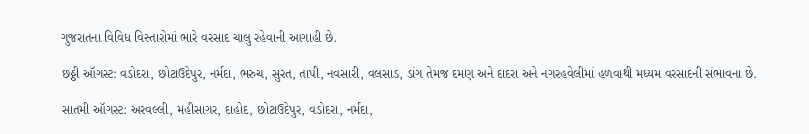ગુજરાતના વિવિધ વિસ્તારોમાં ભારે વરસાદ ચાલુ રહેવાની આગાહી છે.

છઠ્ઠી ઑગસ્ટ: વડોદરા, છોટાઉદેપુર, નર્મદા, ભરુચ, સુરત, તાપી, નવસારી, વલસાડ, ડાંગ તેમજ દમણ અને દાદરા અને નગરહવેલીમાં હળવાથી મધ્યમ વરસાદની સંભાવના છે.

સાતમી ઑગસ્ટ: અરવલ્લી, મહીસાગર, દાહોદ, છોટાઉદેપુર, વડોદરા, નર્મદા,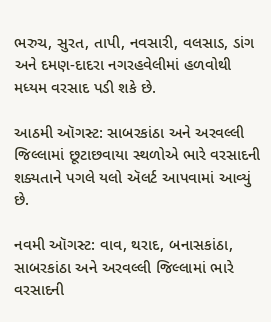ભરુચ, સુરત, તાપી, નવસારી, વલસાડ, ડાંગ અને દમણ-દાદરા નગરહવેલીમાં હળવોથી મધ્યમ વરસાદ પડી શકે છે.

આઠમી ઑગસ્ટ: સાબરકાંઠા અને અરવલ્લી જિલ્લામાં છૂટાછવાયા સ્થળોએ ભારે વરસાદની શક્યતાને પગલે યલો ઍલર્ટ આપવામાં આવ્યું છે.

નવમી ઑગસ્ટ: વાવ, થરાદ, બનાસકાંઠા, સાબરકાંઠા અને અરવલ્લી જિલ્લામાં ભારે વરસાદની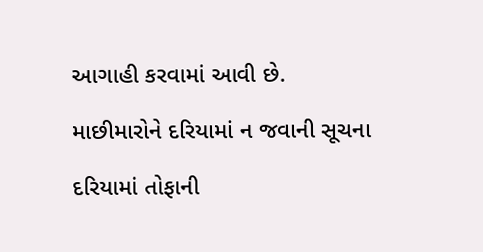આગાહી કરવામાં આવી છે.

માછીમારોને દરિયામાં ન જવાની સૂચના

દરિયામાં તોફાની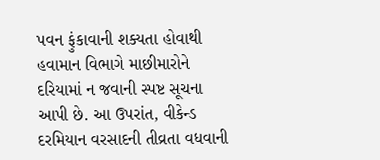પવન ફુંકાવાની શક્યતા હોવાથી હવામાન વિભાગે માછીમારોને દરિયામાં ન જવાની સ્પષ્ટ સૂચના આપી છે. આ ઉપરાંત, વીકેન્ડ દરમિયાન વરસાદની તીવ્રતા વધવાની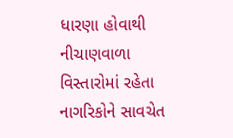ધારણા હોવાથી નીચાણવાળા વિસ્તારોમાં રહેતા નાગરિકોને સાવચેત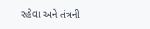રહેવા અને તંત્રની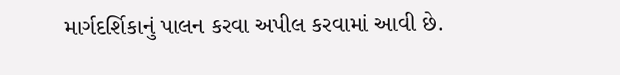માર્ગદર્શિકાનું પાલન કરવા અપીલ કરવામાં આવી છે.